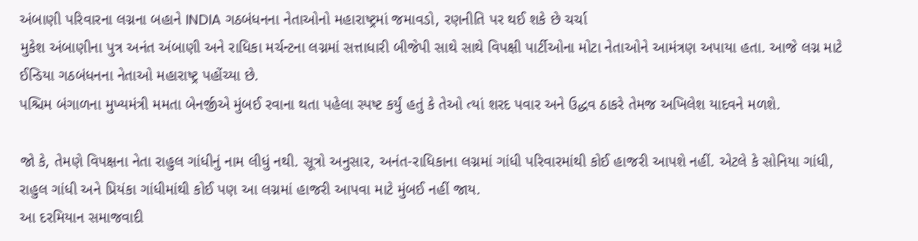અંબાણી પરિવારના લગ્નના બહાને INDIA ગઠબંધનના નેતાઓનો મહારાષ્ટ્રમાં જમાવડો, રણનીતિ પર થઈ શકે છે ચર્ચા
મુકેશ અંબાણીના પુત્ર અનંત અંબાણી અને રાધિકા મર્ચન્ટના લગ્નમાં સત્તાધારી બીજેપી સાથે સાથે વિપક્ષી પાર્ટીઓના મોટા નેતાઓને આમંત્રણ અપાયા હતા. આજે લગ્ન માટે ઈન્ડિયા ગઠબંધનના નેતાઓ મહારાષ્ટ્ર પહોંચ્યા છે.
પશ્ચિમ બંગાળના મુખ્યમંત્રી મમતા બેનર્જીએ મુંબઈ રવાના થતા પહેલા સ્પષ્ટ કર્યું હતું કે તેઓ ત્યાં શરદ પવાર અને ઉદ્ધવ ઠાકરે તેમજ અખિલેશ યાદવને મળશે.

જો કે, તેમણે વિપક્ષના નેતા રાહુલ ગાંધીનું નામ લીધું નથી. સૂત્રો અનુસાર, અનંત-રાધિકાના લગ્નમાં ગાંધી પરિવારમાંથી કોઈ હાજરી આપશે નહીં. એટલે કે સોનિયા ગાંધી, રાહુલ ગાંધી અને પ્રિયંકા ગાંધીમાંથી કોઈ પણ આ લગ્નમાં હાજરી આપવા માટે મુંબઈ નહીં જાય.
આ દરમિયાન સમાજવાદી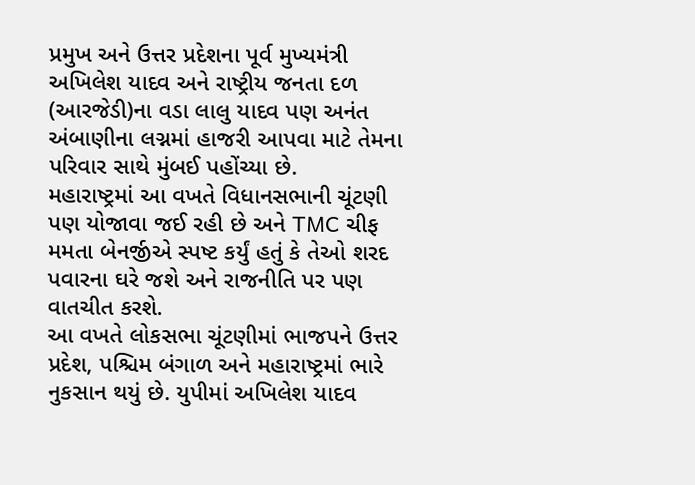પ્રમુખ અને ઉત્તર પ્રદેશના પૂર્વ મુખ્યમંત્રી અખિલેશ યાદવ અને રાષ્ટ્રીય જનતા દળ (આરજેડી)ના વડા લાલુ યાદવ પણ અનંત અંબાણીના લગ્નમાં હાજરી આપવા માટે તેમના પરિવાર સાથે મુંબઈ પહોંચ્યા છે.
મહારાષ્ટ્રમાં આ વખતે વિધાનસભાની ચૂંટણી પણ યોજાવા જઈ રહી છે અને TMC ચીફ મમતા બેનર્જીએ સ્પષ્ટ કર્યું હતું કે તેઓ શરદ પવારના ઘરે જશે અને રાજનીતિ પર પણ વાતચીત કરશે.
આ વખતે લોકસભા ચૂંટણીમાં ભાજપને ઉત્તર પ્રદેશ, પશ્ચિમ બંગાળ અને મહારાષ્ટ્રમાં ભારે નુકસાન થયું છે. યુપીમાં અખિલેશ યાદવ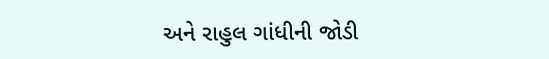અને રાહુલ ગાંધીની જોડી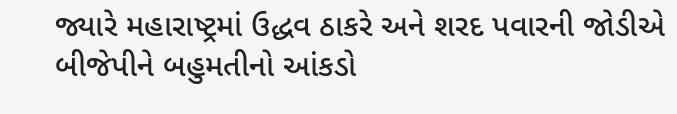જ્યારે મહારાષ્ટ્રમાં ઉદ્ધવ ઠાકરે અને શરદ પવારની જોડીએ બીજેપીને બહુમતીનો આંકડો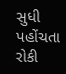સુધી પહોંચતા રોકી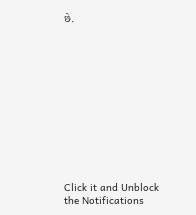છે.












Click it and Unblock the Notifications